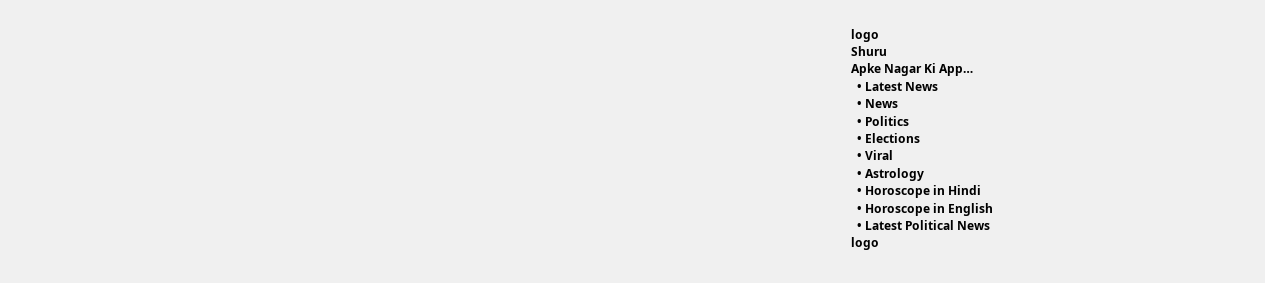logo
Shuru
Apke Nagar Ki App…
  • Latest News
  • News
  • Politics
  • Elections
  • Viral
  • Astrology
  • Horoscope in Hindi
  • Horoscope in English
  • Latest Political News
logo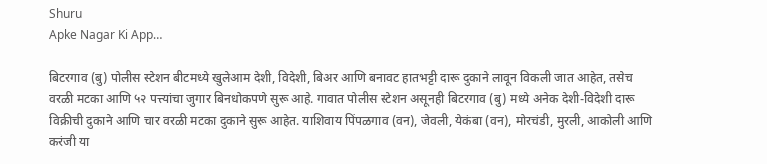Shuru
Apke Nagar Ki App…

बिटरगाव (बु) पोलीस स्टेशन बीटमध्ये खुलेआम देशी, विदेशी, बिअर आणि बनावट हातभट्टी दारू दुकाने लावून विकली जात आहेत, तसेच वरळी मटका आणि ५२ पत्त्यांचा जुगार बिनधोकपणे सुरू आहे. गावात पोलीस स्टेशन असूनही बिटरगाव (बु) मध्ये अनेक देशी-विदेशी दारू विक्रीची दुकाने आणि चार वरळी मटका दुकाने सुरू आहेत. याशिवाय पिंपळगाव (वन), जेवली, येकंबा (वन), मोरचंडी, मुरली, आकोली आणि करंजी या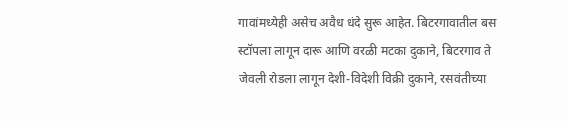गावांमध्येही असेच अवैध धंदे सुरू आहेत. बिटरगावातील बस स्टॉपला लागून दारू आणि वरळी मटका दुकाने, बिटरगाव ते जेवली रोडला लागून देशी-विदेशी विक्री दुकाने, रसवंतीच्या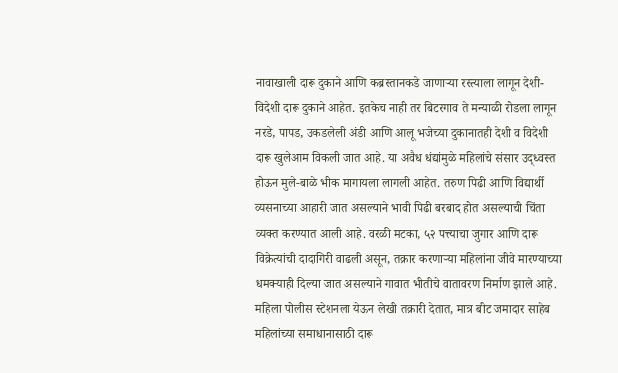नावाखाली दारू दुकाने आणि कब्रस्तानकडे जाणाऱ्या रस्त्याला लागून देशी-विदेशी दारू दुकाने आहेत. इतकेच नाही तर बिटरगाव ते मन्याळी रोडला लागून नरडे, पापड, उकडलेली अंडी आणि आलू भजेच्या दुकानातही देशी व विदेशी दारू खुलेआम विकली जात आहे. या अवैध धंद्यांमुळे महिलांचे संसार उद्ध्वस्त होऊन मुले-बाळे भीक मागायला लागली आहेत. तरुण पिढी आणि विद्यार्थी व्यसनाच्या आहारी जात असल्याने भावी पिढी बरबाद होत असल्याची चिंता व्यक्त करण्यात आली आहे. वरळी मटका, ५२ पत्त्याचा जुगार आणि दारू विक्रेत्यांची दादागिरी वाढली असून, तक्रार करणाऱ्या महिलांना जीवे मारण्याच्या धमक्याही दिल्या जात असल्याने गावात भीतीचे वातावरण निर्माण झाले आहे. महिला पोलीस स्टेशनला येऊन लेखी तक्रारी देतात, मात्र बीट जमादार साहेब महिलांच्या समाधानासाठी दारू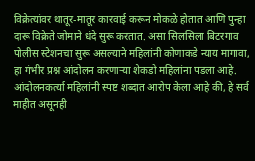विक्रेत्यांवर थातूर-मातूर कारवाई करून मोकळे होतात आणि पुन्हा दारू विक्रेते जोमाने धंदे सुरू करतात. असा सिलसिला बिटरगाव पोलीस स्टेशनचा सुरू असल्याने महिलांनी कोणाकडे न्याय मागावा, हा गंभीर प्रश्न आंदोलन करणाऱ्या शेकडो महिलांना पडला आहे. आंदोलनकर्त्या महिलांनी स्पष्ट शब्दात आरोप केला आहे की, हे सर्व माहीत असूनही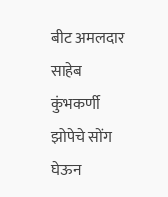बीट अमलदार साहेब कुंभकर्णी झोपेचे सोंग घेऊन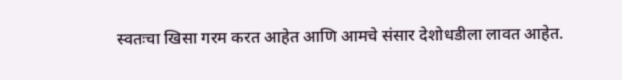स्वतःचा खिसा गरम करत आहेत आणि आमचे संसार देशोधडीला लावत आहेत.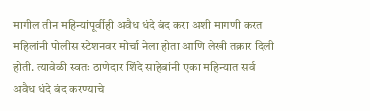मागील तीन महिन्यांपूर्वीही अवैध धंदे बंद करा अशी मागणी करत महिलांनी पोलीस स्टेशनवर मोर्चा नेला होता आणि लेखी तक्रार दिली होती. त्यावेळी स्वतः ठाणेदार शिंदे साहेबांनी एका महिन्यात सर्व अवैध धंदे बंद करण्याचे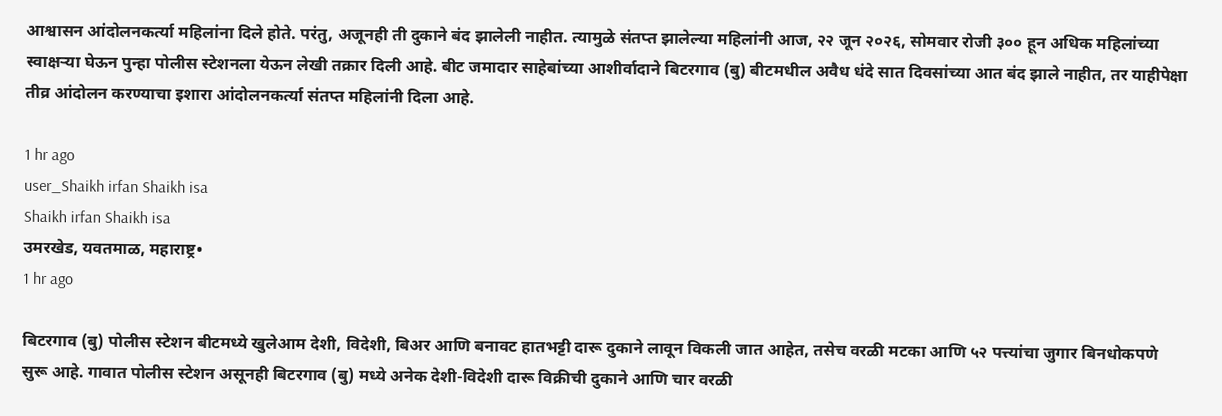आश्वासन आंदोलनकर्त्या महिलांना दिले होते. परंतु, अजूनही ती दुकाने बंद झालेली नाहीत. त्यामुळे संतप्त झालेल्या महिलांनी आज, २२ जून २०२६, सोमवार रोजी ३०० हून अधिक महिलांच्या स्वाक्षऱ्या घेऊन पुन्हा पोलीस स्टेशनला येऊन लेखी तक्रार दिली आहे. बीट जमादार साहेबांच्या आशीर्वादाने बिटरगाव (बु) बीटमधील अवैध धंदे सात दिवसांच्या आत बंद झाले नाहीत, तर याहीपेक्षा तीव्र आंदोलन करण्याचा इशारा आंदोलनकर्त्या संतप्त महिलांनी दिला आहे.

1 hr ago
user_Shaikh irfan Shaikh isa
Shaikh irfan Shaikh isa
उमरखेड, यवतमाळ, महाराष्ट्र•
1 hr ago

बिटरगाव (बु) पोलीस स्टेशन बीटमध्ये खुलेआम देशी, विदेशी, बिअर आणि बनावट हातभट्टी दारू दुकाने लावून विकली जात आहेत, तसेच वरळी मटका आणि ५२ पत्त्यांचा जुगार बिनधोकपणे सुरू आहे. गावात पोलीस स्टेशन असूनही बिटरगाव (बु) मध्ये अनेक देशी-विदेशी दारू विक्रीची दुकाने आणि चार वरळी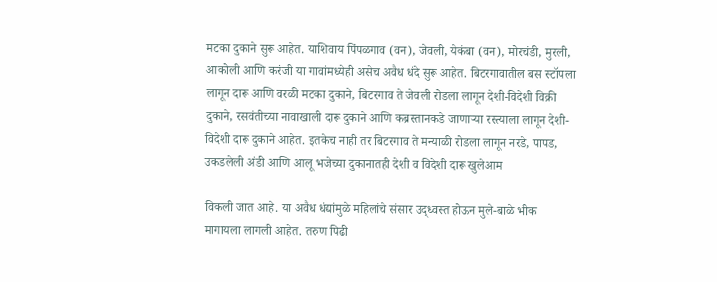मटका दुकाने सुरू आहेत. याशिवाय पिंपळगाव (वन), जेवली, येकंबा (वन), मोरचंडी, मुरली, आकोली आणि करंजी या गावांमध्येही असेच अवैध धंदे सुरू आहेत. बिटरगावातील बस स्टॉपला लागून दारू आणि वरळी मटका दुकाने, बिटरगाव ते जेवली रोडला लागून देशी-विदेशी विक्री दुकाने, रसवंतीच्या नावाखाली दारू दुकाने आणि कब्रस्तानकडे जाणाऱ्या रस्त्याला लागून देशी-विदेशी दारू दुकाने आहेत. इतकेच नाही तर बिटरगाव ते मन्याळी रोडला लागून नरडे, पापड, उकडलेली अंडी आणि आलू भजेच्या दुकानातही देशी व विदेशी दारू खुलेआम

विकली जात आहे. या अवैध धंद्यांमुळे महिलांचे संसार उद्ध्वस्त होऊन मुले-बाळे भीक मागायला लागली आहेत. तरुण पिढी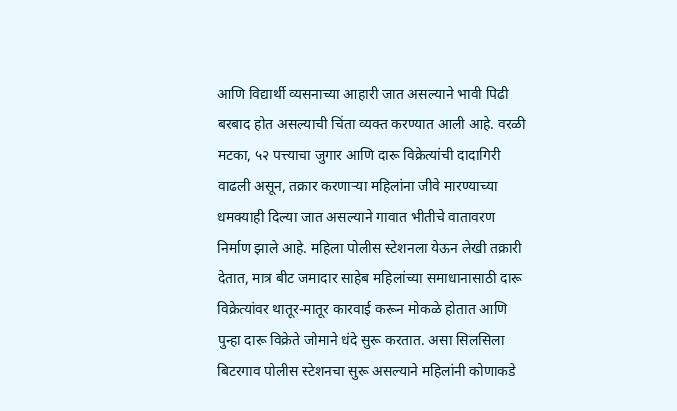आणि विद्यार्थी व्यसनाच्या आहारी जात असल्याने भावी पिढी बरबाद होत असल्याची चिंता व्यक्त करण्यात आली आहे. वरळी मटका, ५२ पत्त्याचा जुगार आणि दारू विक्रेत्यांची दादागिरी वाढली असून, तक्रार करणाऱ्या महिलांना जीवे मारण्याच्या धमक्याही दिल्या जात असल्याने गावात भीतीचे वातावरण निर्माण झाले आहे. महिला पोलीस स्टेशनला येऊन लेखी तक्रारी देतात, मात्र बीट जमादार साहेब महिलांच्या समाधानासाठी दारू विक्रेत्यांवर थातूर-मातूर कारवाई करून मोकळे होतात आणि पुन्हा दारू विक्रेते जोमाने धंदे सुरू करतात. असा सिलसिला बिटरगाव पोलीस स्टेशनचा सुरू असल्याने महिलांनी कोणाकडे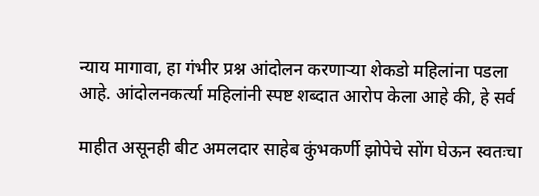न्याय मागावा, हा गंभीर प्रश्न आंदोलन करणाऱ्या शेकडो महिलांना पडला आहे. आंदोलनकर्त्या महिलांनी स्पष्ट शब्दात आरोप केला आहे की, हे सर्व

माहीत असूनही बीट अमलदार साहेब कुंभकर्णी झोपेचे सोंग घेऊन स्वतःचा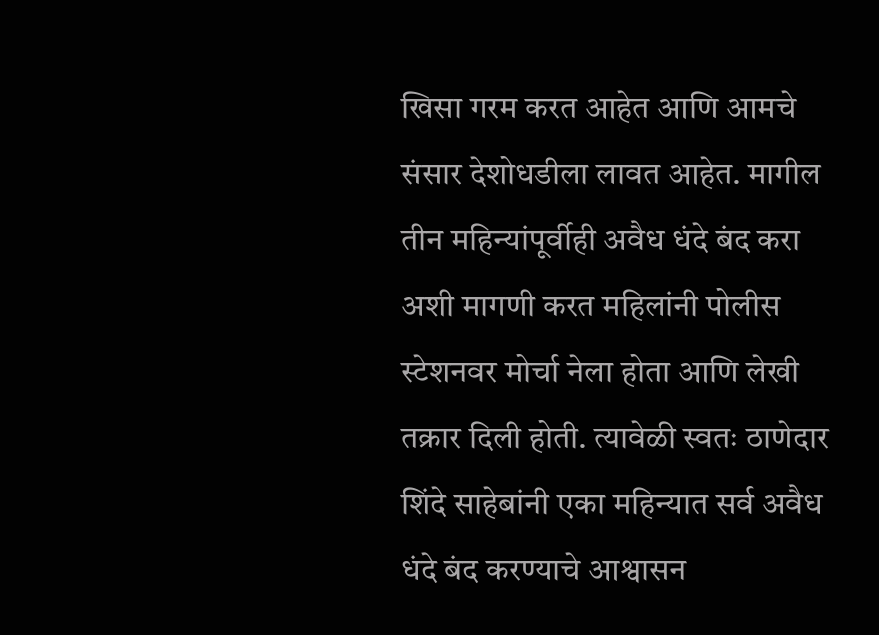खिसा गरम करत आहेत आणि आमचे संसार देशोधडीला लावत आहेत. मागील तीन महिन्यांपूर्वीही अवैध धंदे बंद करा अशी मागणी करत महिलांनी पोलीस स्टेशनवर मोर्चा नेला होता आणि लेखी तक्रार दिली होती. त्यावेळी स्वतः ठाणेदार शिंदे साहेबांनी एका महिन्यात सर्व अवैध धंदे बंद करण्याचे आश्वासन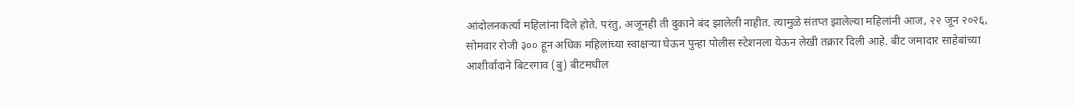आंदोलनकर्त्या महिलांना दिले होते. परंतु, अजूनही ती दुकाने बंद झालेली नाहीत. त्यामुळे संतप्त झालेल्या महिलांनी आज, २२ जून २०२६, सोमवार रोजी ३०० हून अधिक महिलांच्या स्वाक्षऱ्या घेऊन पुन्हा पोलीस स्टेशनला येऊन लेखी तक्रार दिली आहे. बीट जमादार साहेबांच्या आशीर्वादाने बिटरगाव (बु) बीटमधील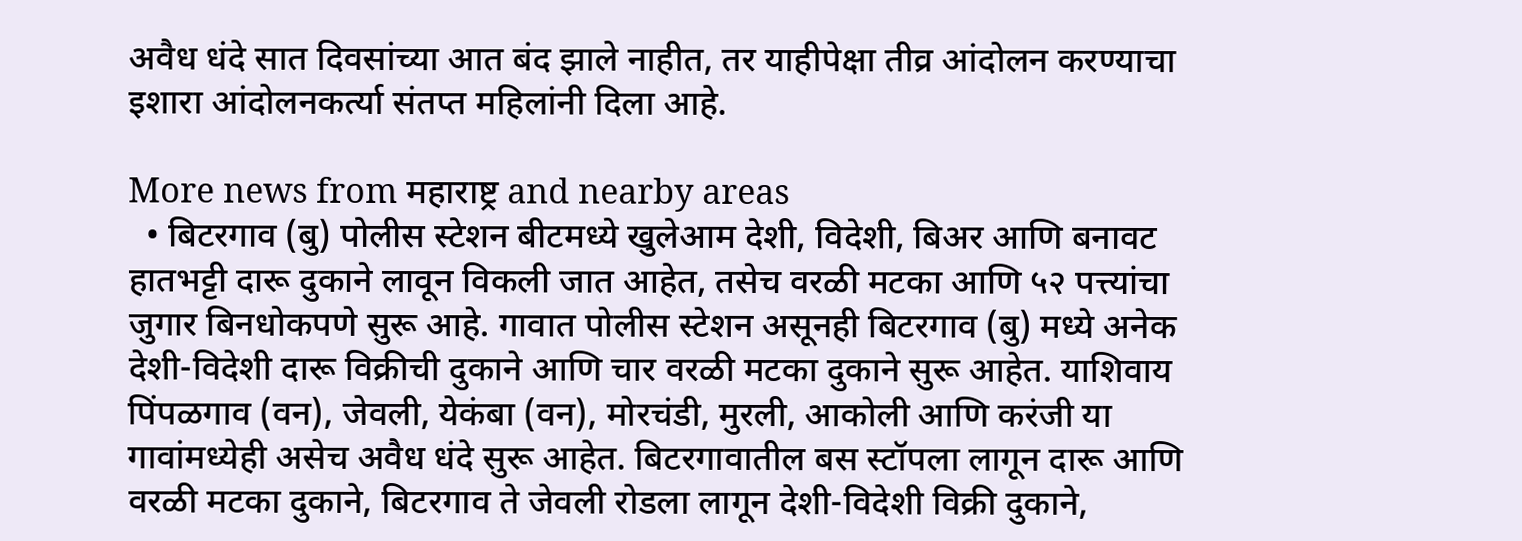अवैध धंदे सात दिवसांच्या आत बंद झाले नाहीत, तर याहीपेक्षा तीव्र आंदोलन करण्याचा इशारा आंदोलनकर्त्या संतप्त महिलांनी दिला आहे.

More news from महाराष्ट्र and nearby areas
  • बिटरगाव (बु) पोलीस स्टेशन बीटमध्ये खुलेआम देशी, विदेशी, बिअर आणि बनावट हातभट्टी दारू दुकाने लावून विकली जात आहेत, तसेच वरळी मटका आणि ५२ पत्त्यांचा जुगार बिनधोकपणे सुरू आहे. गावात पोलीस स्टेशन असूनही बिटरगाव (बु) मध्ये अनेक देशी-विदेशी दारू विक्रीची दुकाने आणि चार वरळी मटका दुकाने सुरू आहेत. याशिवाय पिंपळगाव (वन), जेवली, येकंबा (वन), मोरचंडी, मुरली, आकोली आणि करंजी या गावांमध्येही असेच अवैध धंदे सुरू आहेत. बिटरगावातील बस स्टॉपला लागून दारू आणि वरळी मटका दुकाने, बिटरगाव ते जेवली रोडला लागून देशी-विदेशी विक्री दुकाने,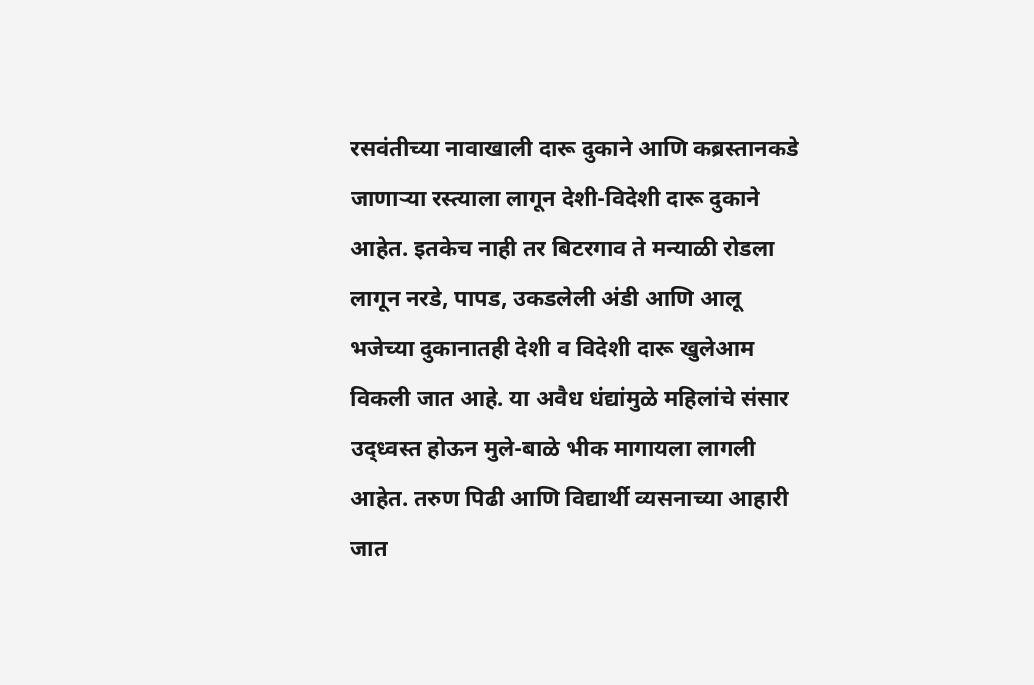रसवंतीच्या नावाखाली दारू दुकाने आणि कब्रस्तानकडे जाणाऱ्या रस्त्याला लागून देशी-विदेशी दारू दुकाने आहेत. इतकेच नाही तर बिटरगाव ते मन्याळी रोडला लागून नरडे, पापड, उकडलेली अंडी आणि आलू भजेच्या दुकानातही देशी व विदेशी दारू खुलेआम विकली जात आहे. या अवैध धंद्यांमुळे महिलांचे संसार उद्ध्वस्त होऊन मुले-बाळे भीक मागायला लागली आहेत. तरुण पिढी आणि विद्यार्थी व्यसनाच्या आहारी जात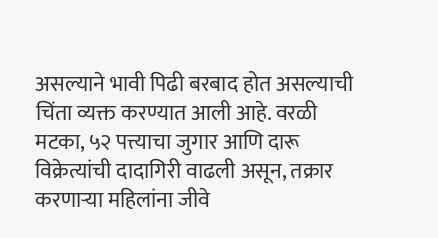असल्याने भावी पिढी बरबाद होत असल्याची चिंता व्यक्त करण्यात आली आहे. वरळी मटका, ५२ पत्त्याचा जुगार आणि दारू विक्रेत्यांची दादागिरी वाढली असून, तक्रार करणाऱ्या महिलांना जीवे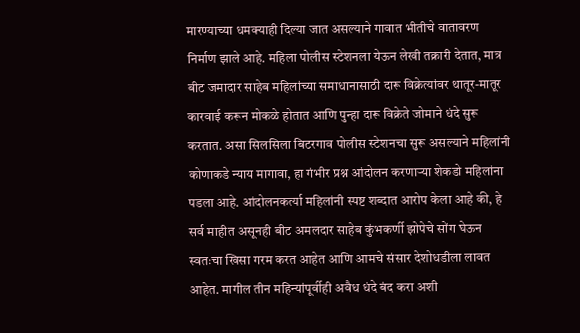मारण्याच्या धमक्याही दिल्या जात असल्याने गावात भीतीचे वातावरण निर्माण झाले आहे. महिला पोलीस स्टेशनला येऊन लेखी तक्रारी देतात, मात्र बीट जमादार साहेब महिलांच्या समाधानासाठी दारू विक्रेत्यांवर थातूर-मातूर कारवाई करून मोकळे होतात आणि पुन्हा दारू विक्रेते जोमाने धंदे सुरू करतात. असा सिलसिला बिटरगाव पोलीस स्टेशनचा सुरू असल्याने महिलांनी कोणाकडे न्याय मागावा, हा गंभीर प्रश्न आंदोलन करणाऱ्या शेकडो महिलांना पडला आहे. आंदोलनकर्त्या महिलांनी स्पष्ट शब्दात आरोप केला आहे की, हे सर्व माहीत असूनही बीट अमलदार साहेब कुंभकर्णी झोपेचे सोंग घेऊन स्वतःचा खिसा गरम करत आहेत आणि आमचे संसार देशोधडीला लावत आहेत. मागील तीन महिन्यांपूर्वीही अवैध धंदे बंद करा अशी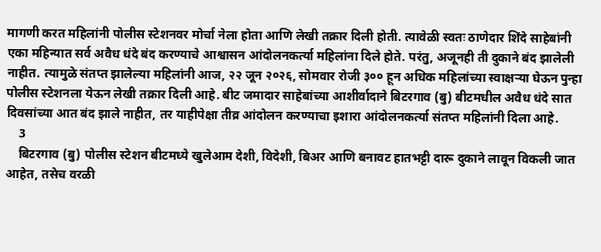मागणी करत महिलांनी पोलीस स्टेशनवर मोर्चा नेला होता आणि लेखी तक्रार दिली होती. त्यावेळी स्वतः ठाणेदार शिंदे साहेबांनी एका महिन्यात सर्व अवैध धंदे बंद करण्याचे आश्वासन आंदोलनकर्त्या महिलांना दिले होते. परंतु, अजूनही ती दुकाने बंद झालेली नाहीत. त्यामुळे संतप्त झालेल्या महिलांनी आज, २२ जून २०२६, सोमवार रोजी ३०० हून अधिक महिलांच्या स्वाक्षऱ्या घेऊन पुन्हा पोलीस स्टेशनला येऊन लेखी तक्रार दिली आहे. बीट जमादार साहेबांच्या आशीर्वादाने बिटरगाव (बु) बीटमधील अवैध धंदे सात दिवसांच्या आत बंद झाले नाहीत, तर याहीपेक्षा तीव्र आंदोलन करण्याचा इशारा आंदोलनकर्त्या संतप्त महिलांनी दिला आहे.
    3
    बिटरगाव (बु) पोलीस स्टेशन बीटमध्ये खुलेआम देशी, विदेशी, बिअर आणि बनावट हातभट्टी दारू दुकाने लावून विकली जात आहेत, तसेच वरळी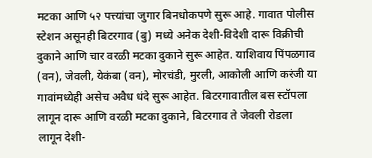मटका आणि ५२ पत्त्यांचा जुगार बिनधोकपणे सुरू आहे. गावात पोलीस स्टेशन असूनही बिटरगाव (बु) मध्ये अनेक देशी-विदेशी दारू विक्रीची दुकाने आणि चार वरळी मटका दुकाने सुरू आहेत. याशिवाय पिंपळगाव (वन), जेवली, येकंबा (वन), मोरचंडी, मुरली, आकोली आणि करंजी या गावांमध्येही असेच अवैध धंदे सुरू आहेत. बिटरगावातील बस स्टॉपला लागून दारू आणि वरळी मटका दुकाने, बिटरगाव ते जेवली रोडला लागून देशी-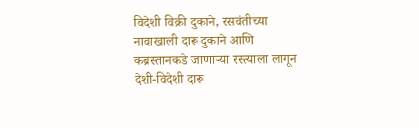विदेशी विक्री दुकाने, रसवंतीच्या नावाखाली दारू दुकाने आणि कब्रस्तानकडे जाणाऱ्या रस्त्याला लागून देशी-विदेशी दारू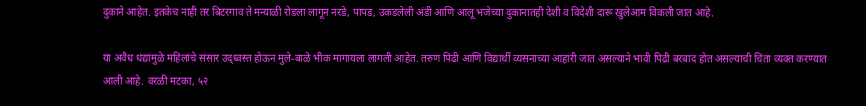दुकाने आहेत. इतकेच नाही तर बिटरगाव ते मन्याळी रोडला लागून नरडे, पापड, उकडलेली अंडी आणि आलू भजेच्या दुकानातही देशी व विदेशी दारू खुलेआम विकली जात आहे.

या अवैध धंद्यांमुळे महिलांचे संसार उद्ध्वस्त होऊन मुले-बाळे भीक मागायला लागली आहेत. तरुण पिढी आणि विद्यार्थी व्यसनाच्या आहारी जात असल्याने भावी पिढी बरबाद होत असल्याची चिंता व्यक्त करण्यात आली आहे. वरळी मटका, ५२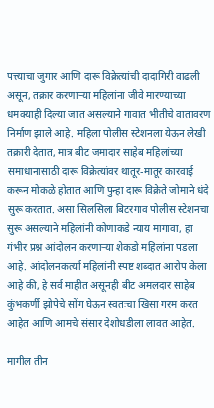पत्त्याचा जुगार आणि दारू विक्रेत्यांची दादागिरी वाढली असून, तक्रार करणाऱ्या महिलांना जीवे मारण्याच्या धमक्याही दिल्या जात असल्याने गावात भीतीचे वातावरण निर्माण झाले आहे. महिला पोलीस स्टेशनला येऊन लेखी तक्रारी देतात, मात्र बीट जमादार साहेब महिलांच्या समाधानासाठी दारू विक्रेत्यांवर थातूर-मातूर कारवाई करून मोकळे होतात आणि पुन्हा दारू विक्रेते जोमाने धंदे सुरू करतात. असा सिलसिला बिटरगाव पोलीस स्टेशनचा सुरू असल्याने महिलांनी कोणाकडे न्याय मागावा, हा गंभीर प्रश्न आंदोलन करणाऱ्या शेकडो महिलांना पडला आहे. आंदोलनकर्त्या महिलांनी स्पष्ट शब्दात आरोप केला आहे की, हे सर्व माहीत असूनही बीट अमलदार साहेब कुंभकर्णी झोपेचे सोंग घेऊन स्वतःचा खिसा गरम करत आहेत आणि आमचे संसार देशोधडीला लावत आहेत.

मागील तीन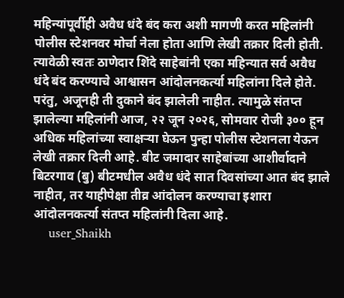महिन्यांपूर्वीही अवैध धंदे बंद करा अशी मागणी करत महिलांनी पोलीस स्टेशनवर मोर्चा नेला होता आणि लेखी तक्रार दिली होती. त्यावेळी स्वतः ठाणेदार शिंदे साहेबांनी एका महिन्यात सर्व अवैध धंदे बंद करण्याचे आश्वासन आंदोलनकर्त्या महिलांना दिले होते. परंतु, अजूनही ती दुकाने बंद झालेली नाहीत. त्यामुळे संतप्त झालेल्या महिलांनी आज, २२ जून २०२६, सोमवार रोजी ३०० हून अधिक महिलांच्या स्वाक्षऱ्या घेऊन पुन्हा पोलीस स्टेशनला येऊन लेखी तक्रार दिली आहे. बीट जमादार साहेबांच्या आशीर्वादाने बिटरगाव (बु) बीटमधील अवैध धंदे सात दिवसांच्या आत बंद झाले नाहीत, तर याहीपेक्षा तीव्र आंदोलन करण्याचा इशारा आंदोलनकर्त्या संतप्त महिलांनी दिला आहे.
    user_Shaikh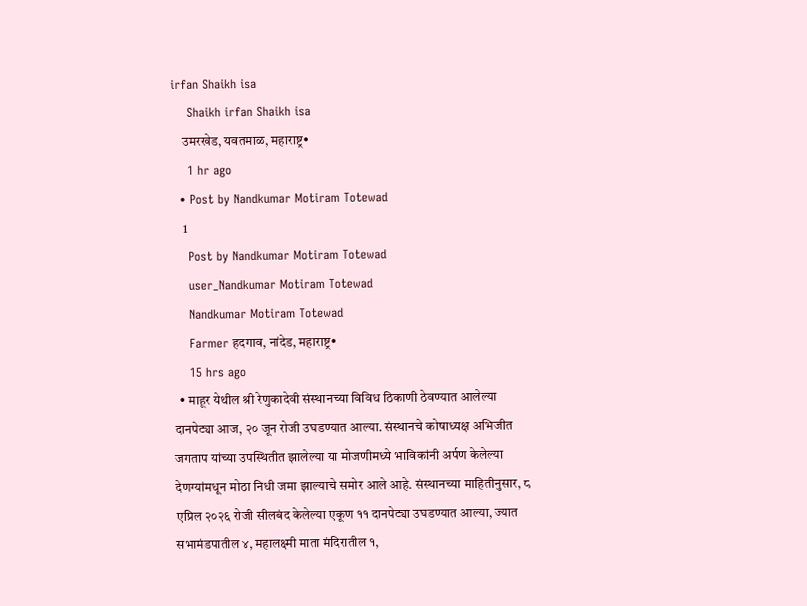irfan Shaikh isa
    Shaikh irfan Shaikh isa
    उमरखेड, यवतमाळ, महाराष्ट्र•
    1 hr ago
  • Post by Nandkumar Motiram Totewad
    1
    Post by Nandkumar Motiram Totewad
    user_Nandkumar Motiram Totewad
    Nandkumar Motiram Totewad
    Farmer हदगाव, नांदेड, महाराष्ट्र•
    15 hrs ago
  • माहूर येथील श्री रेणुकादेवी संस्थानच्या विविध ठिकाणी ठेवण्यात आलेल्या दानपेट्या आज, २० जून रोजी उघडण्यात आल्या. संस्थानचे कोषाध्यक्ष अभिजीत जगताप यांच्या उपस्थितीत झालेल्या या मोजणीमध्ये भाविकांनी अर्पण केलेल्या देणग्यांमधून मोठा निधी जमा झाल्याचे समोर आले आहे. संस्थानच्या माहितीनुसार, ८ एप्रिल २०२६ रोजी सीलबंद केलेल्या एकूण ११ दानपेट्या उघडण्यात आल्या, ज्यात सभामंडपातील ४, महालक्ष्मी माता मंदिरातील १,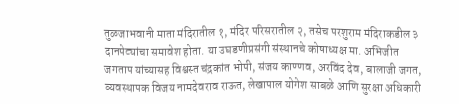तुळजाभवानी माता मंदिरातील १, मंदिर परिसरातील २, तसेच परशुराम मंदिराकडील ३ दानपेट्यांचा समावेश होता. या उघडणीप्रसंगी संस्थानचे कोषाध्यक्ष मा. अभिजीत जगताप यांच्यासह विश्वस्त चंद्रकांत भोपी, संजय काण्णव, अरविंद देव, बालाजी जगत, व्यवस्थापक विजय नामदेवराव राऊत, लेखापाल योगेश साबळे आणि सुरक्षा अधिकारी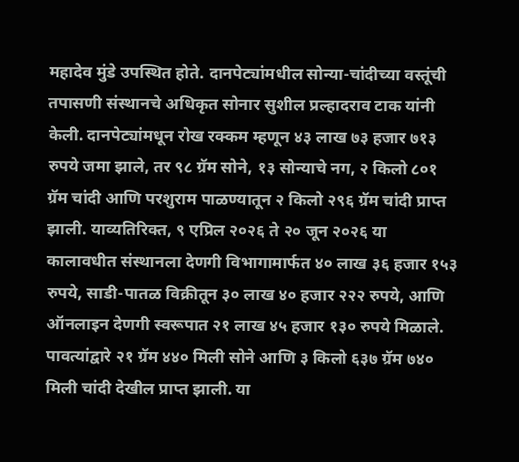महादेव मुंडे उपस्थित होते. दानपेट्यांमधील सोन्या-चांदीच्या वस्तूंची तपासणी संस्थानचे अधिकृत सोनार सुशील प्रल्हादराव टाक यांनी केली. दानपेट्यांमधून रोख रक्कम म्हणून ४३ लाख ७३ हजार ७१३ रुपये जमा झाले, तर ९८ ग्रॅम सोने, १३ सोन्याचे नग, २ किलो ८०१ ग्रॅम चांदी आणि परशुराम पाळण्यातून २ किलो २९६ ग्रॅम चांदी प्राप्त झाली. याव्यतिरिक्त, ९ एप्रिल २०२६ ते २० जून २०२६ या कालावधीत संस्थानला देणगी विभागामार्फत ४० लाख ३६ हजार १५३ रुपये, साडी-पातळ विक्रीतून ३० लाख ४० हजार २२२ रुपये, आणि ऑनलाइन देणगी स्वरूपात २१ लाख ४५ हजार १३० रुपये मिळाले. पावत्यांद्वारे २१ ग्रॅम ४४० मिली सोने आणि ३ किलो ६३७ ग्रॅम ७४० मिली चांदी देखील प्राप्त झाली. या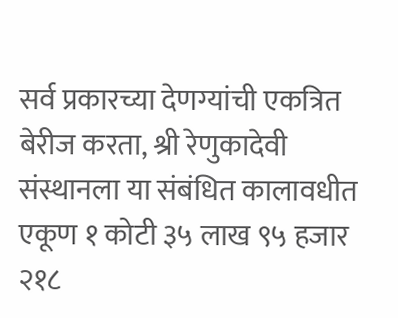सर्व प्रकारच्या देणग्यांची एकत्रित बेरीज करता, श्री रेणुकादेवी संस्थानला या संबंधित कालावधीत एकूण १ कोटी ३५ लाख ९५ हजार २१८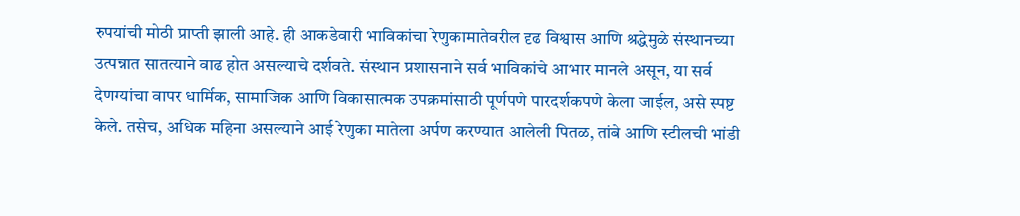रुपयांची मोठी प्राप्ती झाली आहे. ही आकडेवारी भाविकांचा रेणुकामातेवरील दृढ विश्वास आणि श्रद्धेमुळे संस्थानच्या उत्पन्नात सातत्याने वाढ होत असल्याचे दर्शवते. संस्थान प्रशासनाने सर्व भाविकांचे आभार मानले असून, या सर्व देणग्यांचा वापर धार्मिक, सामाजिक आणि विकासात्मक उपक्रमांसाठी पूर्णपणे पारदर्शकपणे केला जाईल, असे स्पष्ट केले. तसेच, अधिक महिना असल्याने आई रेणुका मातेला अर्पण करण्यात आलेली पितळ, तांबे आणि स्टीलची भांडी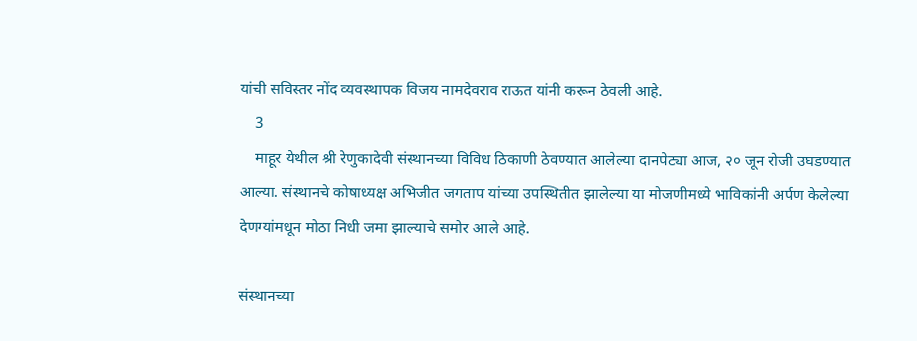यांची सविस्तर नोंद व्यवस्थापक विजय नामदेवराव राऊत यांनी करून ठेवली आहे.
    3
    माहूर येथील श्री रेणुकादेवी संस्थानच्या विविध ठिकाणी ठेवण्यात आलेल्या दानपेट्या आज, २० जून रोजी उघडण्यात आल्या. संस्थानचे कोषाध्यक्ष अभिजीत जगताप यांच्या उपस्थितीत झालेल्या या मोजणीमध्ये भाविकांनी अर्पण केलेल्या देणग्यांमधून मोठा निधी जमा झाल्याचे समोर आले आहे.

संस्थानच्या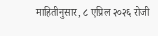माहितीनुसार, ८ एप्रिल २०२६ रोजी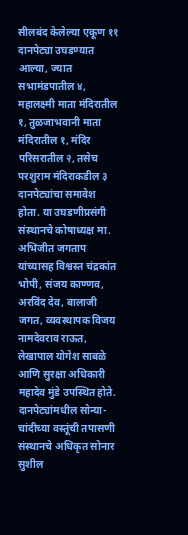सीलबंद केलेल्या एकूण ११ दानपेट्या उघडण्यात आल्या, ज्यात सभामंडपातील ४, महालक्ष्मी माता मंदिरातील १, तुळजाभवानी माता मंदिरातील १, मंदिर परिसरातील २, तसेच परशुराम मंदिराकडील ३ दानपेट्यांचा समावेश होता. या उघडणीप्रसंगी संस्थानचे कोषाध्यक्ष मा. अभिजीत जगताप यांच्यासह विश्वस्त चंद्रकांत भोपी, संजय काण्णव, अरविंद देव, बालाजी जगत, व्यवस्थापक विजय नामदेवराव राऊत, लेखापाल योगेश साबळे आणि सुरक्षा अधिकारी महादेव मुंडे उपस्थित होते. दानपेट्यांमधील सोन्या-चांदीच्या वस्तूंची तपासणी संस्थानचे अधिकृत सोनार सुशील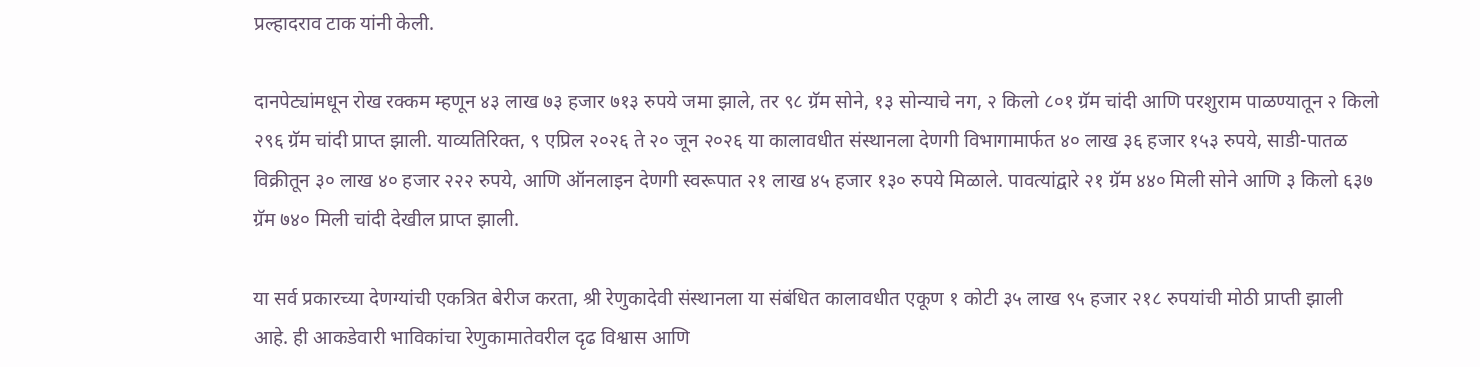प्रल्हादराव टाक यांनी केली.

दानपेट्यांमधून रोख रक्कम म्हणून ४३ लाख ७३ हजार ७१३ रुपये जमा झाले, तर ९८ ग्रॅम सोने, १३ सोन्याचे नग, २ किलो ८०१ ग्रॅम चांदी आणि परशुराम पाळण्यातून २ किलो २९६ ग्रॅम चांदी प्राप्त झाली. याव्यतिरिक्त, ९ एप्रिल २०२६ ते २० जून २०२६ या कालावधीत संस्थानला देणगी विभागामार्फत ४० लाख ३६ हजार १५३ रुपये, साडी-पातळ विक्रीतून ३० लाख ४० हजार २२२ रुपये, आणि ऑनलाइन देणगी स्वरूपात २१ लाख ४५ हजार १३० रुपये मिळाले. पावत्यांद्वारे २१ ग्रॅम ४४० मिली सोने आणि ३ किलो ६३७ ग्रॅम ७४० मिली चांदी देखील प्राप्त झाली.

या सर्व प्रकारच्या देणग्यांची एकत्रित बेरीज करता, श्री रेणुकादेवी संस्थानला या संबंधित कालावधीत एकूण १ कोटी ३५ लाख ९५ हजार २१८ रुपयांची मोठी प्राप्ती झाली आहे. ही आकडेवारी भाविकांचा रेणुकामातेवरील दृढ विश्वास आणि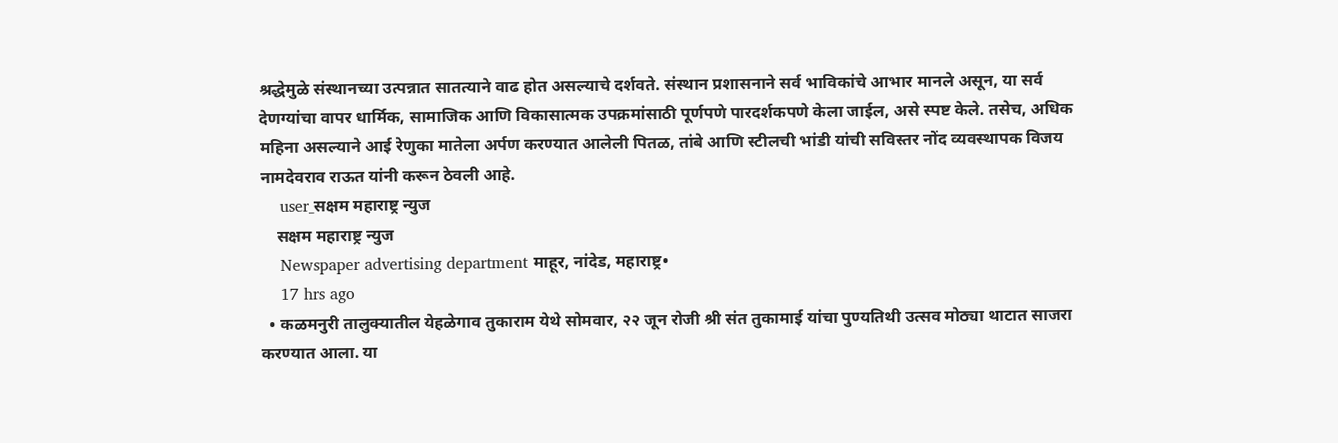श्रद्धेमुळे संस्थानच्या उत्पन्नात सातत्याने वाढ होत असल्याचे दर्शवते. संस्थान प्रशासनाने सर्व भाविकांचे आभार मानले असून, या सर्व देणग्यांचा वापर धार्मिक, सामाजिक आणि विकासात्मक उपक्रमांसाठी पूर्णपणे पारदर्शकपणे केला जाईल, असे स्पष्ट केले. तसेच, अधिक महिना असल्याने आई रेणुका मातेला अर्पण करण्यात आलेली पितळ, तांबे आणि स्टीलची भांडी यांची सविस्तर नोंद व्यवस्थापक विजय नामदेवराव राऊत यांनी करून ठेवली आहे.
    user_सक्षम महाराष्ट्र न्युज
    सक्षम महाराष्ट्र न्युज
    Newspaper advertising department माहूर, नांदेड, महाराष्ट्र•
    17 hrs ago
  • कळमनुरी तालुक्यातील येहळेगाव तुकाराम येथे सोमवार, २२ जून रोजी श्री संत तुकामाई यांचा पुण्यतिथी उत्सव मोठ्या थाटात साजरा करण्यात आला. या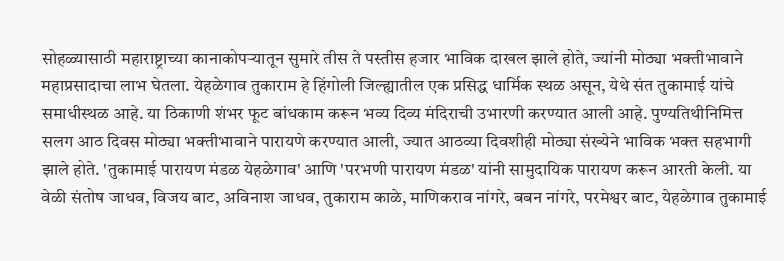सोहळ्यासाठी महाराष्ट्राच्या कानाकोपऱ्यातून सुमारे तीस ते पस्तीस हजार भाविक दाखल झाले होते, ज्यांनी मोठ्या भक्तीभावाने महाप्रसादाचा लाभ घेतला. येहळेगाव तुकाराम हे हिंगोली जिल्ह्यातील एक प्रसिद्ध धार्मिक स्थळ असून, येथे संत तुकामाई यांचे समाधीस्थळ आहे. या ठिकाणी शंभर फूट बांधकाम करून भव्य दिव्य मंदिराची उभारणी करण्यात आली आहे. पुण्यतिथीनिमित्त सलग आठ दिवस मोठ्या भक्तीभावाने पारायणे करण्यात आली, ज्यात आठव्या दिवशीही मोठ्या संख्येने भाविक भक्त सहभागी झाले होते. 'तुकामाई पारायण मंडळ येहळेगाव' आणि 'परभणी पारायण मंडळ' यांनी सामुदायिक पारायण करून आरती केली. या वेळी संतोष जाधव, विजय बाट, अविनाश जाधव, तुकाराम काळे, माणिकराव नांगरे, बबन नांगरे, परमेश्वर बाट, येहळेगाव तुकामाई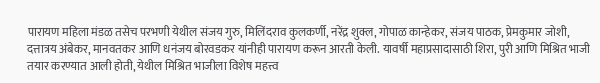पारायण महिला मंडळ तसेच परभणी येथील संजय गुरु, मिलिंदराव कुलकर्णी, नरेंद्र शुक्ल, गोपाळ कान्हेकर, संजय पाठक, प्रेमकुमार जोशी, दत्तात्रय अंबेकर, मानवतकर आणि धनंजय बोरवडकर यांनीही पारायण करून आरती केली. यावर्षी महाप्रसादासाठी शिरा, पुरी आणि मिश्रित भाजी तयार करण्यात आली होती, येथील मिश्रित भाजीला विशेष महत्त्व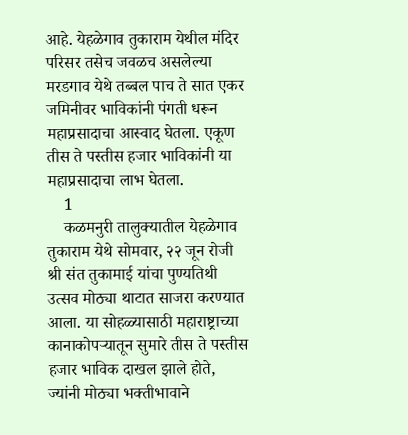आहे. येहळेगाव तुकाराम येथील मंदिर परिसर तसेच जवळच असलेल्या मरडगाव येथे तब्बल पाच ते सात एकर जमिनीवर भाविकांनी पंगती धरून महाप्रसादाचा आस्वाद घेतला. एकूण तीस ते पस्तीस हजार भाविकांनी या महाप्रसादाचा लाभ घेतला.
    1
    कळमनुरी तालुक्यातील येहळेगाव तुकाराम येथे सोमवार, २२ जून रोजी श्री संत तुकामाई यांचा पुण्यतिथी उत्सव मोठ्या थाटात साजरा करण्यात आला. या सोहळ्यासाठी महाराष्ट्राच्या कानाकोपऱ्यातून सुमारे तीस ते पस्तीस हजार भाविक दाखल झाले होते, ज्यांनी मोठ्या भक्तीभावाने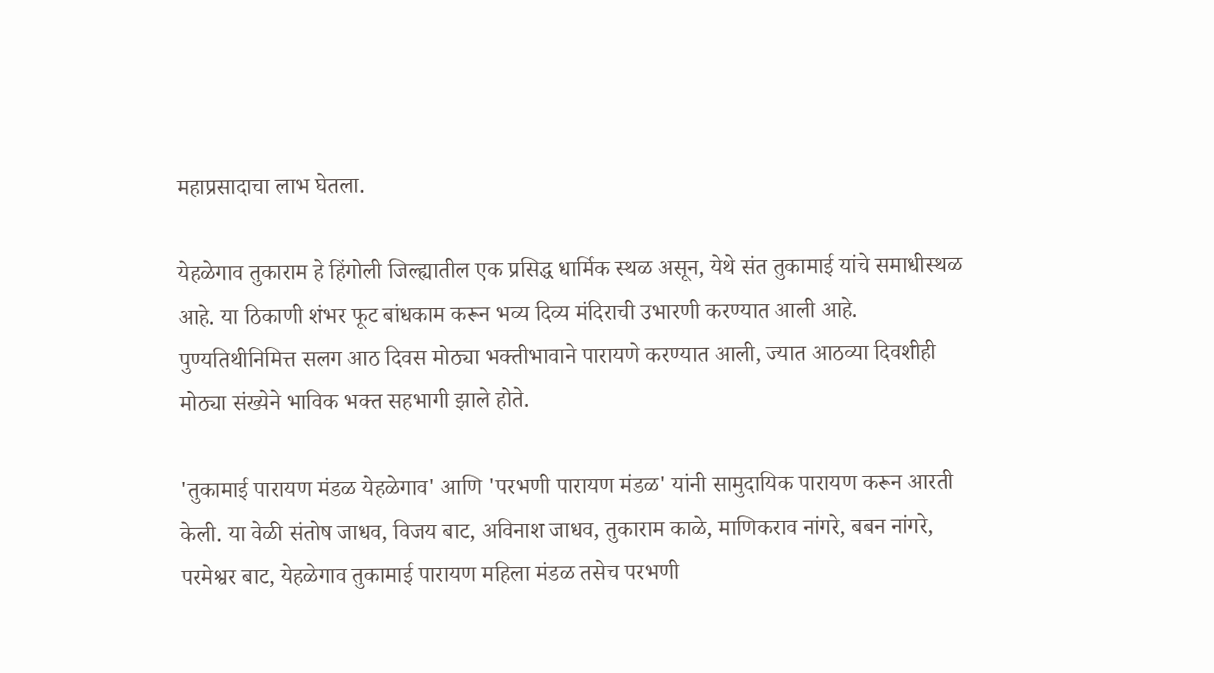महाप्रसादाचा लाभ घेतला.

येहळेगाव तुकाराम हे हिंगोली जिल्ह्यातील एक प्रसिद्ध धार्मिक स्थळ असून, येथे संत तुकामाई यांचे समाधीस्थळ आहे. या ठिकाणी शंभर फूट बांधकाम करून भव्य दिव्य मंदिराची उभारणी करण्यात आली आहे. पुण्यतिथीनिमित्त सलग आठ दिवस मोठ्या भक्तीभावाने पारायणे करण्यात आली, ज्यात आठव्या दिवशीही मोठ्या संख्येने भाविक भक्त सहभागी झाले होते.

'तुकामाई पारायण मंडळ येहळेगाव' आणि 'परभणी पारायण मंडळ' यांनी सामुदायिक पारायण करून आरती केली. या वेळी संतोष जाधव, विजय बाट, अविनाश जाधव, तुकाराम काळे, माणिकराव नांगरे, बबन नांगरे, परमेश्वर बाट, येहळेगाव तुकामाई पारायण महिला मंडळ तसेच परभणी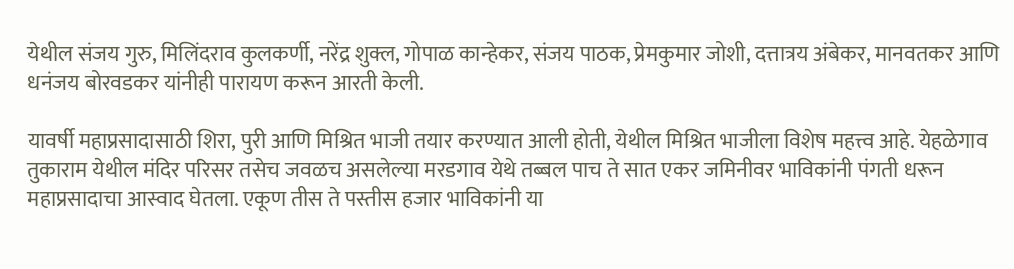येथील संजय गुरु, मिलिंदराव कुलकर्णी, नरेंद्र शुक्ल, गोपाळ कान्हेकर, संजय पाठक, प्रेमकुमार जोशी, दत्तात्रय अंबेकर, मानवतकर आणि धनंजय बोरवडकर यांनीही पारायण करून आरती केली.

यावर्षी महाप्रसादासाठी शिरा, पुरी आणि मिश्रित भाजी तयार करण्यात आली होती, येथील मिश्रित भाजीला विशेष महत्त्व आहे. येहळेगाव तुकाराम येथील मंदिर परिसर तसेच जवळच असलेल्या मरडगाव येथे तब्बल पाच ते सात एकर जमिनीवर भाविकांनी पंगती धरून महाप्रसादाचा आस्वाद घेतला. एकूण तीस ते पस्तीस हजार भाविकांनी या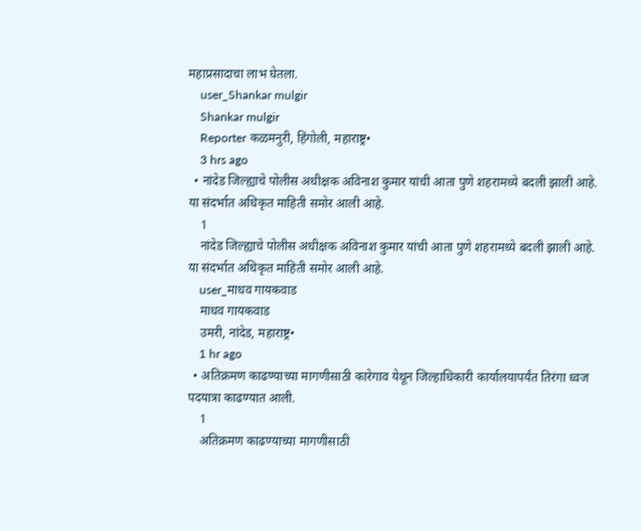महाप्रसादाचा लाभ घेतला.
    user_Shankar mulgir
    Shankar mulgir
    Reporter कळमनुरी, हिंगोली, महाराष्ट्र•
    3 hrs ago
  • नांदेड जिल्ह्याचे पोलीस अधीक्षक अविनाश कुमार यांची आता पुणे शहरामध्ये बदली झाली आहे. या संदर्भात अधिकृत माहिती समोर आली आहे.
    1
    नांदेड जिल्ह्याचे पोलीस अधीक्षक अविनाश कुमार यांची आता पुणे शहरामध्ये बदली झाली आहे. या संदर्भात अधिकृत माहिती समोर आली आहे.
    user_माधव गायकवाड
    माधव गायकवाड
    उमरी, नांदेड, महाराष्ट्र•
    1 hr ago
  • अतिक्रमण काढण्याच्या मागणीसाठी कारेगाव येथून जिल्हाधिकारी कार्यालयापर्यंत तिरंगा ध्वज पदयात्रा काढण्यात आली.
    1
    अतिक्रमण काढण्याच्या मागणीसाठी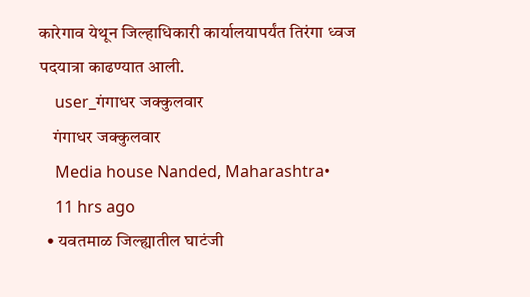कारेगाव येथून जिल्हाधिकारी कार्यालयापर्यंत तिरंगा ध्वज पदयात्रा काढण्यात आली.
    user_गंगाधर जक्कुलवार
    गंगाधर जक्कुलवार
    Media house Nanded, Maharashtra•
    11 hrs ago
  • यवतमाळ जिल्ह्यातील घाटंजी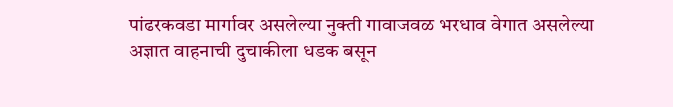पांढरकवडा मार्गावर असलेल्या नुक्ती गावाजवळ भरधाव वेगात असलेल्या अज्ञात वाहनाची दुचाकीला धडक बसून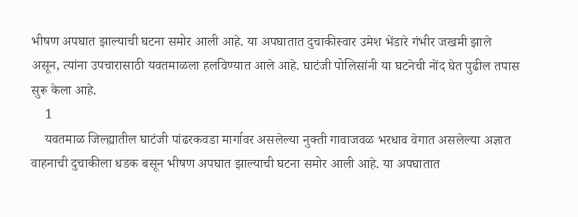भीषण अपघात झाल्याची घटना समोर आली आहे. या अपघातात दुचाकीस्वार उमेश भेंडारे गंभीर जखमी झाले असून, त्यांना उपचारासाठी यवतमाळला हलविण्यात आले आहे. घाटंजी पोलिसांनी या घटनेची नोंद घेत पुढील तपास सुरू केला आहे.
    1
    यवतमाळ जिल्ह्यातील घाटंजी पांढरकवडा मार्गावर असलेल्या नुक्ती गावाजवळ भरधाव वेगात असलेल्या अज्ञात वाहनाची दुचाकीला धडक बसून भीषण अपघात झाल्याची घटना समोर आली आहे. या अपघातात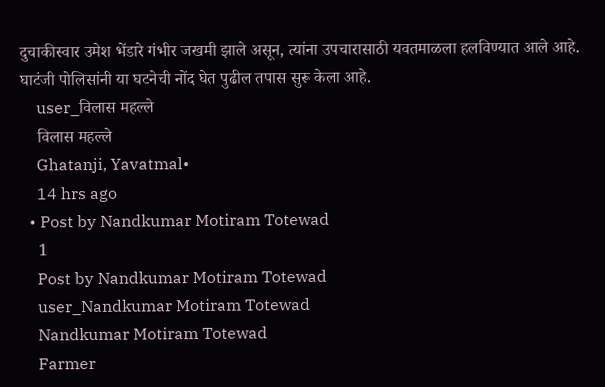दुचाकीस्वार उमेश भेंडारे गंभीर जखमी झाले असून, त्यांना उपचारासाठी यवतमाळला हलविण्यात आले आहे. घाटंजी पोलिसांनी या घटनेची नोंद घेत पुढील तपास सुरू केला आहे.
    user_विलास महल्ले
    विलास महल्ले
    Ghatanji, Yavatmal•
    14 hrs ago
  • Post by Nandkumar Motiram Totewad
    1
    Post by Nandkumar Motiram Totewad
    user_Nandkumar Motiram Totewad
    Nandkumar Motiram Totewad
    Farmer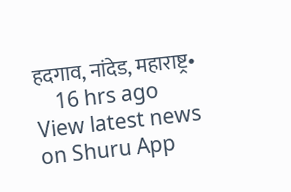हदगाव, नांदेड, महाराष्ट्र•
    16 hrs ago
View latest news on Shuru App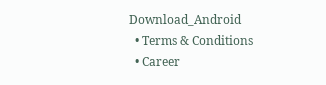Download_Android
  • Terms & Conditions
  • Career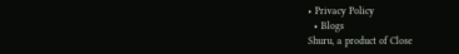• Privacy Policy
  • Blogs
Shuru, a product of Close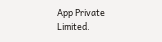App Private Limited.